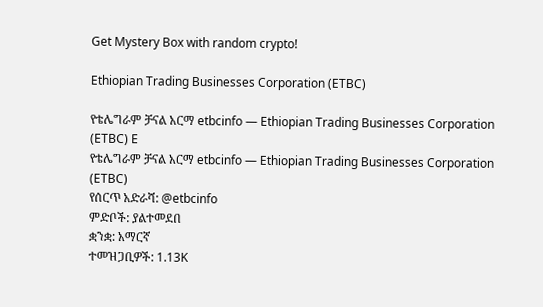Get Mystery Box with random crypto!

Ethiopian Trading Businesses Corporation (ETBC)

የቴሌግራም ቻናል አርማ etbcinfo — Ethiopian Trading Businesses Corporation (ETBC) E
የቴሌግራም ቻናል አርማ etbcinfo — Ethiopian Trading Businesses Corporation (ETBC)
የሰርጥ አድራሻ: @etbcinfo
ምድቦች: ያልተመደበ
ቋንቋ: አማርኛ
ተመዝጋቢዎች: 1.13K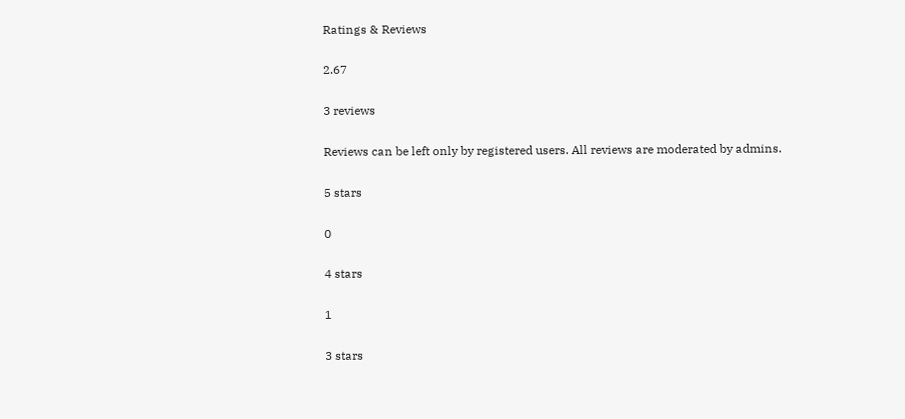Ratings & Reviews

2.67

3 reviews

Reviews can be left only by registered users. All reviews are moderated by admins.

5 stars

0

4 stars

1

3 stars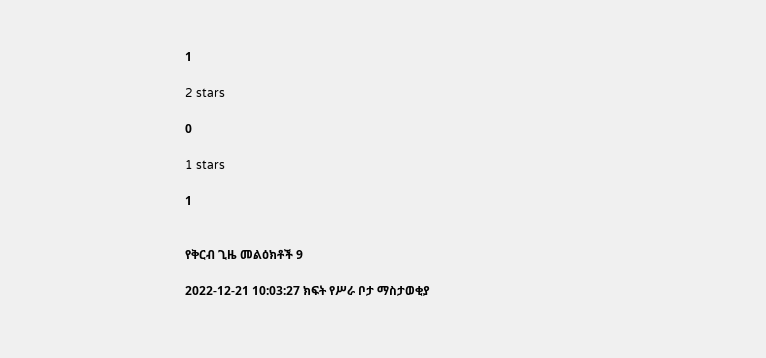1

2 stars

0

1 stars

1


የቅርብ ጊዜ መልዕክቶች 9

2022-12-21 10:03:27 ክፍት የሥራ ቦታ ማስታወቂያ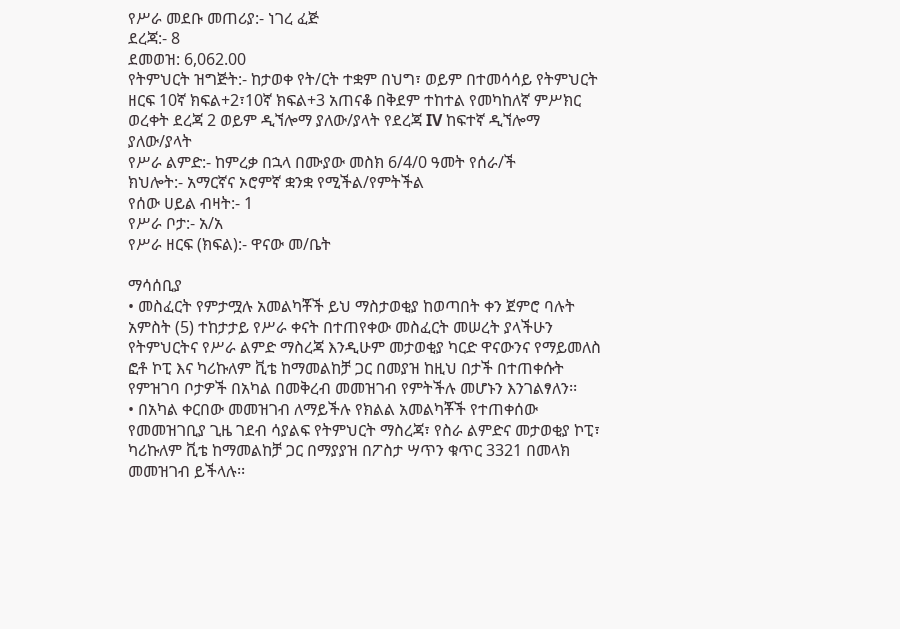የሥራ መደቡ መጠሪያ:- ነገረ ፈጅ
ደረጃ:- 8
ደመወዝ: 6,062.00
የትምህርት ዝግጅት:- ከታወቀ የት/ርት ተቋም በህግ፣ ወይም በተመሳሳይ የትምህርት ዘርፍ 10ኛ ክፍል+2፣10ኛ ክፍል+3 አጠናቆ በቅደም ተከተል የመካከለኛ ምሥክር ወረቀት ደረጃ 2 ወይም ዲኘሎማ ያለው/ያላት የደረጃ IV ከፍተኛ ዲኘሎማ ያለው/ያላት
የሥራ ልምድ:- ከምረቃ በኋላ በሙያው መስክ 6/4/0 ዓመት የሰራ/ች
ክህሎት:- አማርኛና ኦሮምኛ ቋንቋ የሚችል/የምትችል
የሰው ሀይል ብዛት:- 1
የሥራ ቦታ:- አ/አ
የሥራ ዘርፍ (ክፍል):- ዋናው መ/ቤት

ማሳሰቢያ
• መስፈርት የምታሟሉ አመልካቾች ይህ ማስታወቂያ ከወጣበት ቀን ጀምሮ ባሉት አምስት (5) ተከታታይ የሥራ ቀናት በተጠየቀው መስፈርት መሠረት ያላችሁን የትምህርትና የሥራ ልምድ ማስረጃ እንዲሁም መታወቂያ ካርድ ዋናውንና የማይመለስ ፎቶ ኮፒ እና ካሪኩለም ቪቴ ከማመልከቻ ጋር በመያዝ ከዚህ በታች በተጠቀሱት የምዝገባ ቦታዎች በአካል በመቅረብ መመዝገብ የምትችሉ መሆኑን እንገልፃለን፡፡
• በአካል ቀርበው መመዝገብ ለማይችሉ የክልል አመልካቾች የተጠቀሰው የመመዝገቢያ ጊዜ ገደብ ሳያልፍ የትምህርት ማስረጃ፣ የስራ ልምድና መታወቂያ ኮፒ፣ ካሪኩለም ቪቴ ከማመልከቻ ጋር በማያያዝ በፖስታ ሣጥን ቁጥር 3321 በመላክ መመዝገብ ይችላሉ፡፡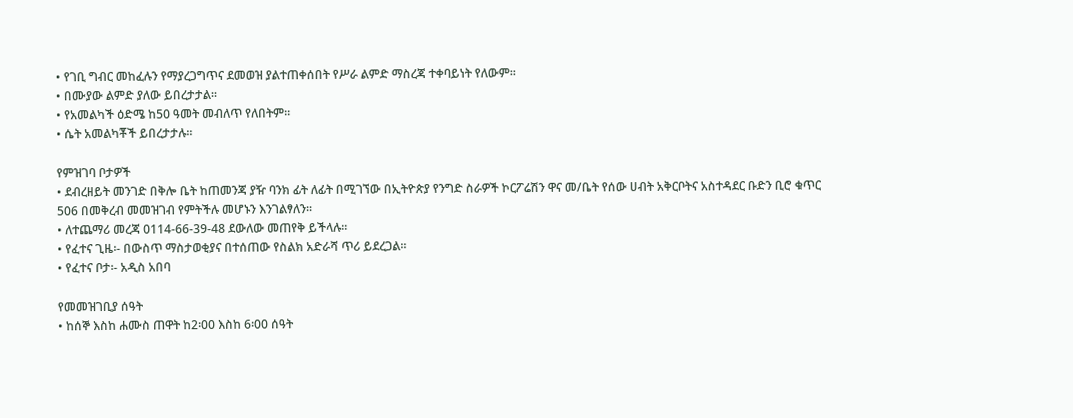• የገቢ ግብር መከፈሉን የማያረጋግጥና ደመወዝ ያልተጠቀሰበት የሥራ ልምድ ማስረጃ ተቀባይነት የለውም፡፡
• በሙያው ልምድ ያለው ይበረታታል፡፡
• የአመልካች ዕድሜ ከ50 ዓመት መብለጥ የለበትም፡፡
• ሴት አመልካቾች ይበረታታሉ፡፡

የምዝገባ ቦታዎች
• ደብረዘይት መንገድ በቅሎ ቤት ከጠመንጃ ያዥ ባንክ ፊት ለፊት በሚገኘው በኢትዮጵያ የንግድ ስራዎች ኮርፖሬሽን ዋና መ/ቤት የሰው ሀብት አቅርቦትና አስተዳደር ቡድን ቢሮ ቁጥር 506 በመቅረብ መመዝገብ የምትችሉ መሆኑን እንገልፃለን፡፡
• ለተጨማሪ መረጃ 0114-66-39-48 ደውለው መጠየቅ ይችላሉ፡፡
• የፈተና ጊዜ፡- በውስጥ ማስታወቂያና በተሰጠው የስልክ አድራሻ ጥሪ ይደረጋል፡፡
• የፈተና ቦታ፡- አዲስ አበባ

የመመዝገቢያ ሰዓት
• ከሰኞ እስከ ሐሙስ ጠዋት ከ2፡00 እስከ 6፡00 ሰዓት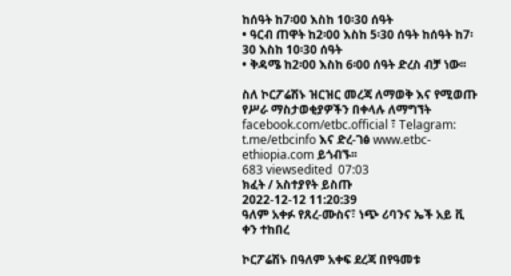ከሰዓት ከ7፡00 እስከ 10፡30 ሰዓት
• ዓርብ ጠዋት ከ2፡00 እስከ 5፡30 ሰዓት ከሰዓት ከ7፡30 እስከ 10፡30 ሰዓት
• ቅዳሜ ከ2፡00 እስከ 6፡00 ሰዓት ድረስ ብቻ ነው፡፡

ስለ ኮርፖሬሽኑ ዝርዝር መረጃ ለማወቅ እና የሚወጡ የሥራ ማስታወቂያዎችን በቀላሉ ለማግኘት facebook.com/etbc.official ፣ Telagram: t.me/etbcinfo እና ድረ-ገፅ www.etbc-ethiopia.com ይጎብኙ፡፡
683 viewsedited  07:03
ክፈት / አስተያየት ይስጡ
2022-12-12 11:20:39
ዓለም አቀፉ የጸረ-ሙስና፣ ነጭ ሪባንና ኤች አይ ቪ ቀን ተከበረ

ኮርፖሬሽኑ በዓለም አቀፍ ደረጃ በየዓመቱ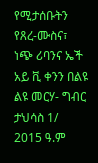የሚታሰቡትን የጸረ-ሙስና፣ ነጭ ሪባንና ኤች አይ ቪ ቀንን በልዩ ልዩ መርሃ- ግብር ታህሳስ 1/ 2015 ዓ.ም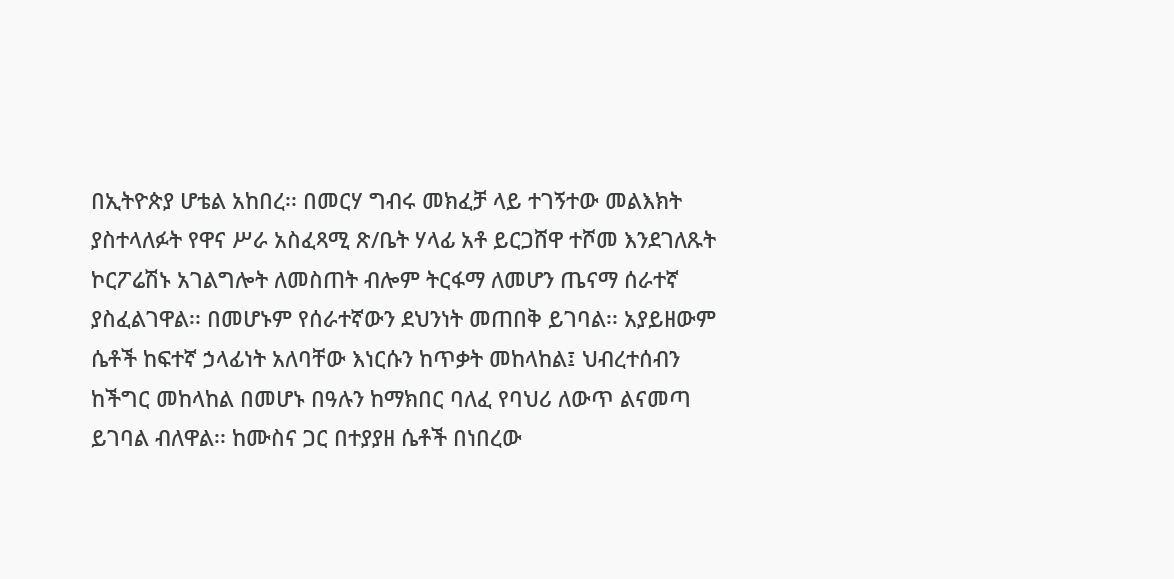በኢትዮጵያ ሆቴል አከበረ፡፡ በመርሃ ግብሩ መክፈቻ ላይ ተገኝተው መልእክት ያስተላለፉት የዋና ሥራ አስፈጻሚ ጽ/ቤት ሃላፊ አቶ ይርጋሸዋ ተሾመ እንደገለጹት ኮርፖሬሽኑ አገልግሎት ለመስጠት ብሎም ትርፋማ ለመሆን ጤናማ ሰራተኛ ያስፈልገዋል፡፡ በመሆኑም የሰራተኛውን ደህንነት መጠበቅ ይገባል፡፡ አያይዘውም ሴቶች ከፍተኛ ኃላፊነት አለባቸው እነርሱን ከጥቃት መከላከል፤ ህብረተሰብን ከችግር መከላከል በመሆኑ በዓሉን ከማክበር ባለፈ የባህሪ ለውጥ ልናመጣ ይገባል ብለዋል፡፡ ከሙስና ጋር በተያያዘ ሴቶች በነበረው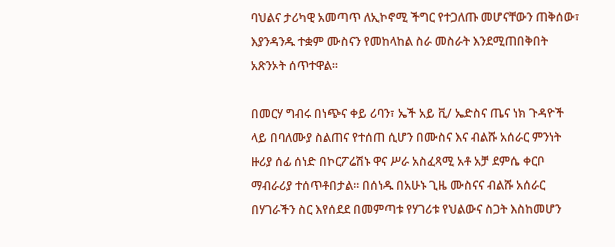ባህልና ታሪካዊ አመጣጥ ለኢኮኖሚ ችግር የተጋለጡ መሆናቸውን ጠቅሰው፣ እያንዳንዱ ተቋም ሙስናን የመከላከል ስራ መስራት እንደሚጠበቅበት አጽንኦት ሰጥተዋል፡፡

በመርሃ ግብሩ በነጭና ቀይ ሪባን፣ ኤች አይ ቪ/ ኤድስና ጤና ነክ ጉዳዮች ላይ በባለሙያ ስልጠና የተሰጠ ሲሆን በሙስና እና ብልሹ አሰራር ምንነት ዙሪያ ሰፊ ሰነድ በኮርፖሬሽኑ ዋና ሥራ አስፈጻሚ አቶ አቻ ደምሴ ቀርቦ ማብራሪያ ተሰጥቶበታል፡፡ በሰነዱ በአሁኑ ጊዜ ሙስናና ብልሹ አሰራር በሃገራችን ስር እየሰደደ በመምጣቱ የሃገሪቱ የህልውና ስጋት እስከመሆን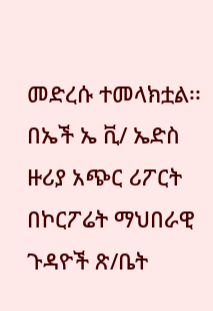መድረሱ ተመላክቷል፡፡ በኤች ኤ ቪ/ ኤድስ ዙሪያ አጭር ሪፖርት በኮርፖሬት ማህበራዊ ጉዳዮች ጽ/ቤት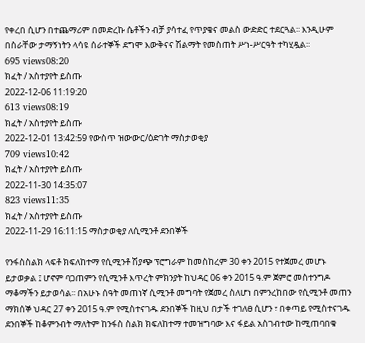የቀረበ ሲሆን በተጨማሪም በመድረኩ ሴቶችን ብቻ ያሳተፈ የጥያቄና መልስ ውድድር ተደርጓል፡፡ እንዲሁም በስራቸው ታማኝነትን ላሳዩ ሰራተኞች ደግሞ እውቅናና ሽልማት የመስጠት ሥነ-ሥርዓት ተካሂዷል፡፡
695 views08:20
ክፈት / አስተያየት ይስጡ
2022-12-06 11:19:20
613 views08:19
ክፈት / አስተያየት ይስጡ
2022-12-01 13:42:59 የውስጥ ዝውውር/ዕድገት ማስታወቂያ
709 views10:42
ክፈት / አስተያየት ይስጡ
2022-11-30 14:35:07
823 views11:35
ክፈት / አስተያየት ይስጡ
2022-11-29 16:11:15 ማስታወቂያ ለሲሚንቶ ደንበኞች

የንፋስስልክ ላፍቶ ክፍለከተማ የሲሚንቶ ሽያጭ ፕሮግራም ከመስከረም 30 ቀን 2015 የተጀመረ መሆኑ ይታወቃል ፤ ሆኖም ባጋጠምን የሲሚንቶ እጥረት ምክንያት ከህዳር 06 ቀን 2015 ዓ.ም ጀምሮ መስተንግዶ ማቆማችን ይታወሳል፡፡ በአሁኑ ሰዓት መጠነኛ ሲሚንቶ መግባት የጀመረ ስለሆነ በምንረከበው የሲሚንቶ መጠን ማክሰኞ ህዳር 27 ቀን 2015 ዓ.ም የሚስተናገዱ ደንበኞች ከዚህ በታች ተገለፀ ሲሆን ፣ በቀጣይ የሚስተናገዱ ደንበኞች ከቆምንብት ማለትም ከንፋስ ስልክ ክፍለከተማ ተመዝግባው እና ፋይል አስገብተው ከሚጠባበቁ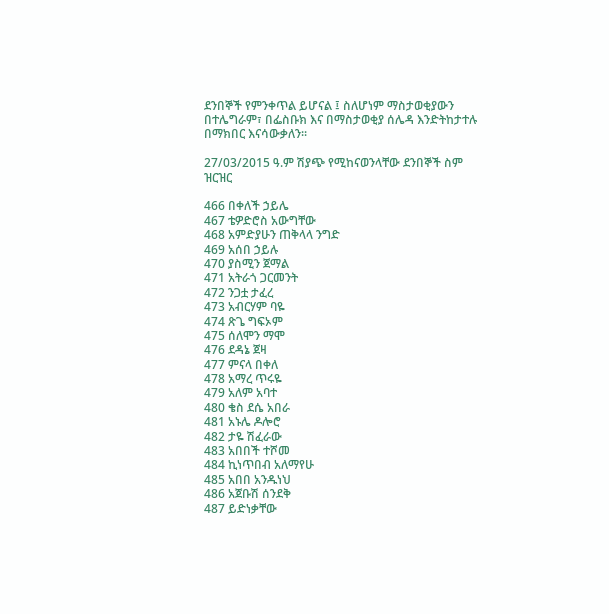ደንበኞች የምንቀጥል ይሆናል ፤ ስለሆነም ማስታወቂያውን በተሌግራም፣ በፌስቡክ እና በማስታወቂያ ሰሌዳ እንድትከታተሉ በማክበር እናሳውቃለን፡፡

27/03/2015 ዓ.ም ሽያጭ የሚከናወንላቸው ደንበኞች ስም ዝርዝር

466 በቀለች ኃይሌ
467 ቴዎድሮስ አውግቸው
468 አምድያሁን ጠቅላላ ንግድ
469 አሰበ ኃይሉ
470 ያስሚን ጀማል
471 አትራጎ ጋርመንት
472 ንጋቷ ታፈረ
473 አብርሃም ባዬ
474 ጽጌ ግፍኦም
475 ሰለሞን ማሞ
476 ደዳኔ ጀዛ
477 ምናላ በቀለ
478 አማረ ጥሩዬ
479 አለም አባተ
480 ቄስ ደሴ አበራ
481 አኑሌ ዶሎሮ
482 ታዬ ሽፈራው
483 አበበች ተሾመ
484 ኪነጥበብ አለማየሁ
485 አበበ አንዱነህ
486 አጀቡሽ ሰንደቅ
487 ይድነቃቸው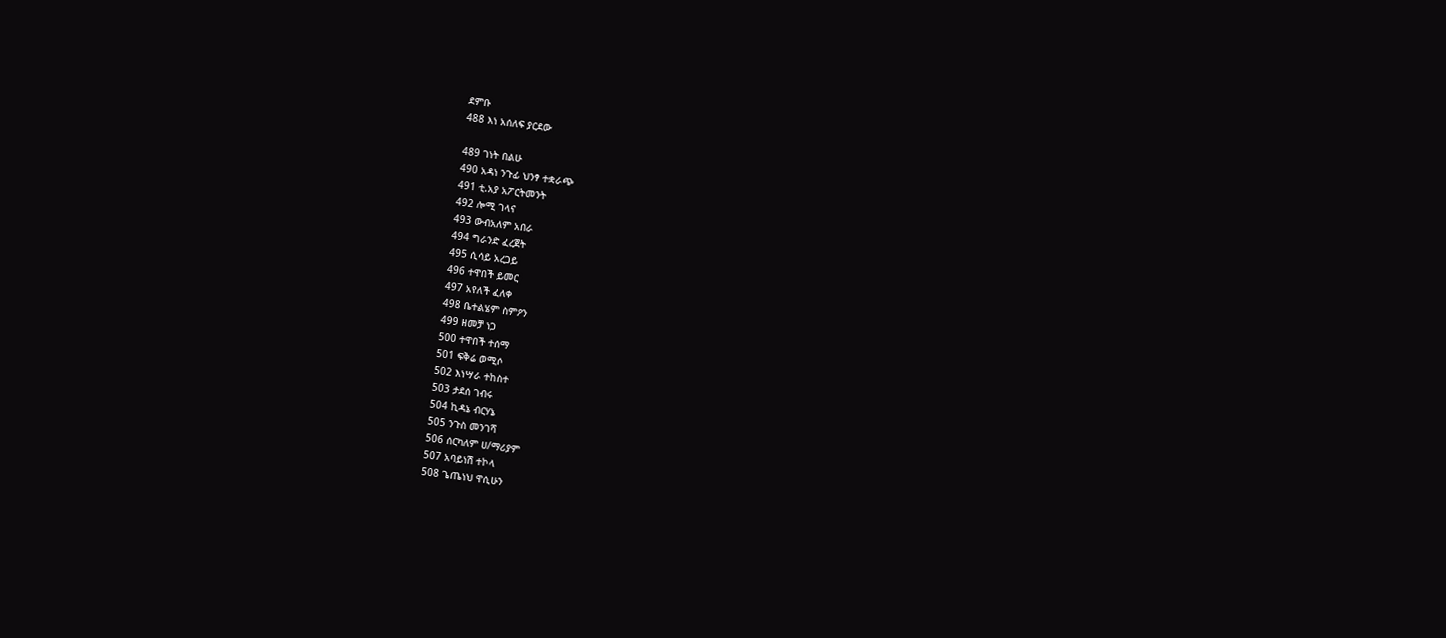ደምቡ
488 እነ አሰለፍ ያርደው

489 ገነት በልሁ
490 አዳነ ንጉፊ ህንፃ ተቋራጭ
491 ቲ.አያ አፖርትመንት
492 ሎሚ ገላና
493 ውብአለም አበራ
494 ግራንድ ፈረጀት
495 ሲሳይ አረጋይ
496 ተዋበች ይመር
497 አየለች ፈለቀ
498 ቤተልሄም ስምዖን
499 ዘመቻ ነጋ
500 ተዋበች ተሰማ
501 ፍቅሬ ወሚሶ
502 እነሣራ ተከስተ
503 ታደሰ ገብሩ
504 ኪዳኔ ብርሃኔ
505 ንጉስ መንገሻ
506 ሰርካለም ሀ/ማሪያም
507 አባይነሽ ተኮላ
508 ጌጤነህ ዋሲሁን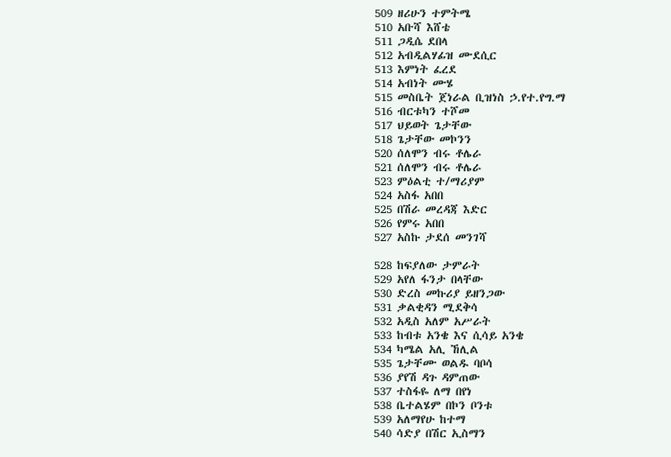509 ዘሪሁን ተምትሜ
510 አቡሻ እሸቴ
511 ጋዲሴ ደበላ
512 አብዲልሃፊዝ ሙደሲር
513 እምነት ፈረደ
514 አብነት ሙሄ
515 መስቤት ጀነራል ቢዝነስ ኃ.የተ.የግ.ማ
516 ብርቱካን ተሾመ
517 ህይወት ጌታቸው
518 ጌታቸው መኮንን
520 ሰለሞን ብሩ ቶሌራ
521 ሰለሞን ብሩ ቶሌራ
523 ምዕልቲ ተ/ማሪያም
524 አስፋ አበበ
525 በሽራ መረዳጃ እድር
526 የምሩ አበበ
527 አስኩ ታደሰ መንገሻ

528 ከፍያለው ታምራት
529 አየለ ፋንታ በላቸው
530 ድረስ መኩሪያ ይዘንጋው
531 ቃልቂዳን ሚደቅሳ
532 አዲስ አለም አሥራት
533 ከብቱ አንቄ እና ሲሳይ አንቄ
534 ካሜል አሊ ኸሊል
535 ጌታቸሙ ወልዱ ባቦሳ
536 ያየሽ ዳጉ ዳምጠው
537 ተስፋዬ ለማ በየነ
538 ቤተልሄም በኮን ቦንቱ
539 አለማየሁ ከተማ
540 ሳድያ በሽር ኢስማን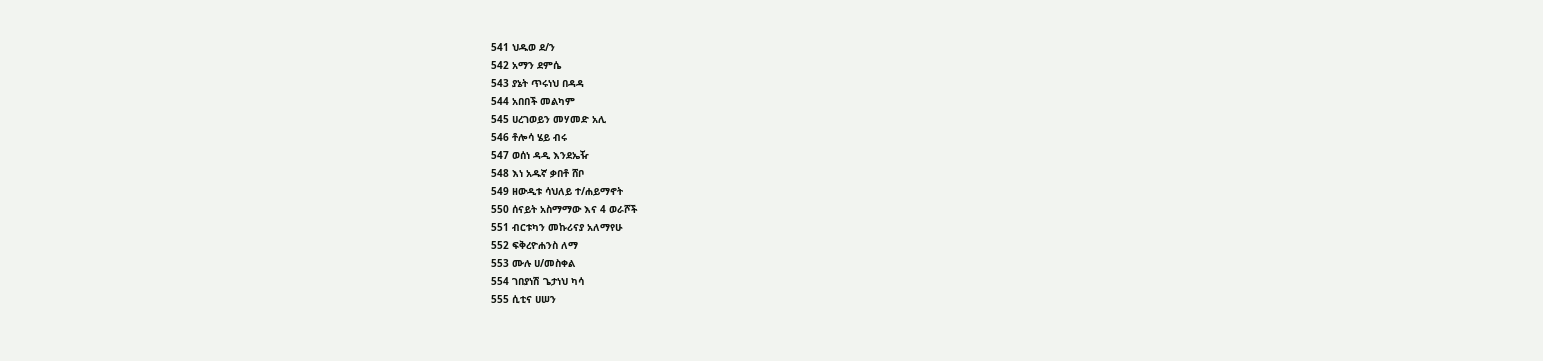541 ህዱወ ደ/ን
542 አማን ደምሴ
543 ያኔት ጥሩነህ በዳዳ
544 አበበች መልካም
545 ሀረገወይን መሃመድ አሊ
546 ቶሎሳ ሄይ ብሩ
547 ወሰነ ዳዲ እንደኤዥ
548 እነ አዱኛ ቃበቶ ሸቦ
549 ዘውዲቱ ሳህለይ ተ/ሐይማኖት
550 ሰናይት አስማማው እና 4 ወራሾች
551 ብርቱካን መኩሪናያ አለማየሁ
552 ፍቅረዮሐንስ ለማ
553 ሙሉ ሀ/መስቀል
554 ገበያነሽ ጌታነህ ካሳ
555 ሲቲና ሀሠን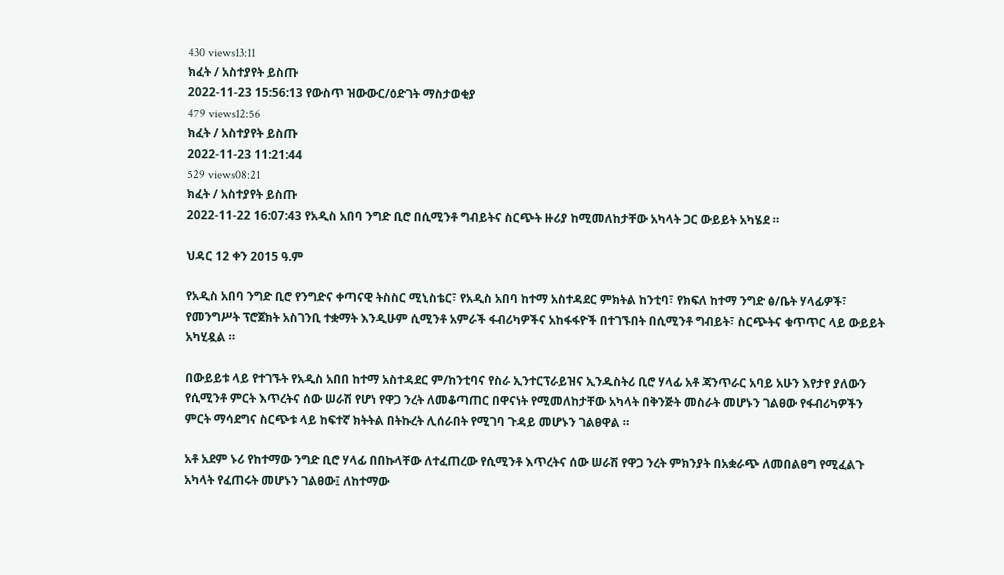430 views13:11
ክፈት / አስተያየት ይስጡ
2022-11-23 15:56:13 የውስጥ ዝውውር/ዕድገት ማስታወቂያ
479 views12:56
ክፈት / አስተያየት ይስጡ
2022-11-23 11:21:44
529 views08:21
ክፈት / አስተያየት ይስጡ
2022-11-22 16:07:43 የአዲስ አበባ ንግድ ቢሮ በሲሚንቶ ግብይትና ስርጭት ዙሪያ ከሚመለከታቸው አካላት ጋር ውይይት አካሄደ ።

ህዳር 12 ቀን 2015 ዓ.ም

የአዲስ አበባ ንግድ ቢሮ የንግድና ቀጣናዊ ትስስር ሚኒስቴር፣ የአዲስ አበባ ከተማ አስተዳደር ምክትል ከንቲባ፣ የክፍለ ከተማ ንግድ ፅ/ቤት ሃላፊዎች፣ የመንግሥት ፕሮጀክት አስገንቢ ተቋማት እንዲሁም ሲሚንቶ አምራች ፋብሪካዎችና አከፋፋዮች በተገኙበት በሲሚንቶ ግብይት፣ ስርጭትና ቁጥጥር ላይ ውይይት አካሂዷል ።

በውይይቱ ላይ የተገኙት የአዲስ አበበ ከተማ አስተዳደር ም/ከንቲባና የስራ ኢንተርፕራይዝና ኢንዱስትሪ ቢሮ ሃላፊ አቶ ጃንጥራር አባይ አሁን እየታየ ያለውን የሲሚንቶ ምርት እጥረትና ሰው ሠራሽ የሆነ የዋጋ ንረት ለመቆጣጠር በዋናነት የሚመለከታቸው አካላት በቅንጅት መስራት መሆኑን ገልፀው የፋብሪካዎችን ምርት ማሳደግና ስርጭቱ ላይ ከፍተኛ ክትትል በትኩረት ሊሰራበት የሚገባ ጉዳይ መሆኑን ገልፀዋል ።

አቶ አደም ኑሪ የከተማው ንግድ ቢሮ ሃላፊ በበኩላቸው ለተፈጠረው የሲሚንቶ እጥረትና ሰው ሠራሽ የዋጋ ንረት ምክንያት በአቋራጭ ለመበልፀግ የሚፈልጉ አካላት የፈጠሩት መሆኑን ገልፀው፤ ለከተማው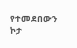የተመደበውን ኮታ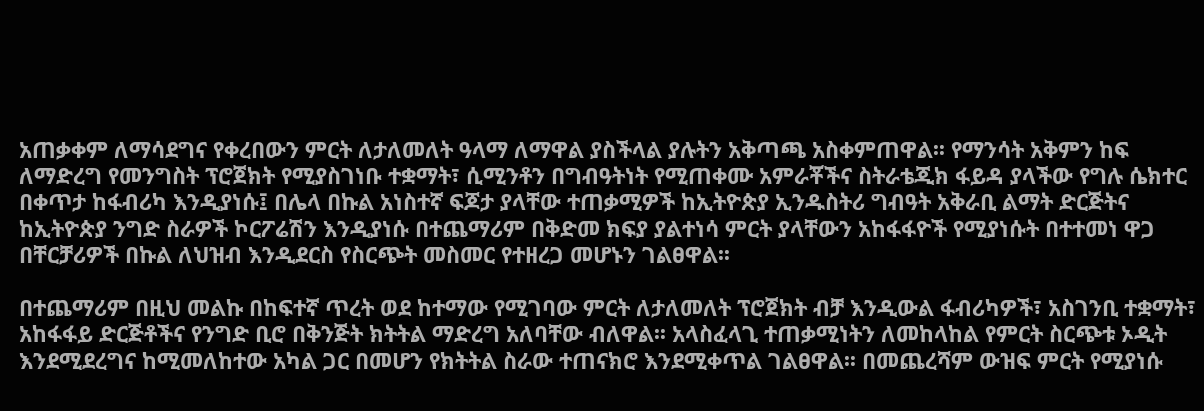አጠቃቀም ለማሳደግና የቀረበውን ምርት ለታለመለት ዓላማ ለማዋል ያስችላል ያሉትን አቅጣጫ አስቀምጠዋል፡፡ የማንሳት አቅምን ከፍ ለማድረግ የመንግስት ፕሮጀክት የሚያስገነቡ ተቋማት፣ ሲሚንቶን በግብዓትነት የሚጠቀሙ አምራቾችና ስትራቴጂክ ፋይዳ ያላችው የግሉ ሴክተር በቀጥታ ከፋብሪካ እንዲያነሱ፤ በሌላ በኩል አነስተኛ ፍጆታ ያላቸው ተጠቃሚዎች ከኢትዮጵያ ኢንዱስትሪ ግብዓት አቅራቢ ልማት ድርጅትና ከኢትዮጵያ ንግድ ስራዎች ኮርፖሬሽን እንዲያነሱ በተጨማሪም በቅድመ ክፍያ ያልተነሳ ምርት ያላቸውን አከፋፋዮች የሚያነሱት በተተመነ ዋጋ በቸርቻሪዎች በኩል ለህዝብ እንዲደርስ የስርጭት መስመር የተዘረጋ መሆኑን ገልፀዋል፡፡

በተጨማሪም በዚህ መልኩ በከፍተኛ ጥረት ወደ ከተማው የሚገባው ምርት ለታለመለት ፕሮጀክት ብቻ እንዲውል ፋብሪካዎች፣ አስገንቢ ተቋማት፣ አከፋፋይ ድርጅቶችና የንግድ ቢሮ በቅንጅት ክትትል ማድረግ አለባቸው ብለዋል፡፡ አላስፈላጊ ተጠቃሚነትን ለመከላከል የምርት ስርጭቱ ኦዲት እንደሚደረግና ከሚመለከተው አካል ጋር በመሆን የክትትል ስራው ተጠናክሮ እንደሚቀጥል ገልፀዋል፡፡ በመጨረሻም ውዝፍ ምርት የሚያነሱ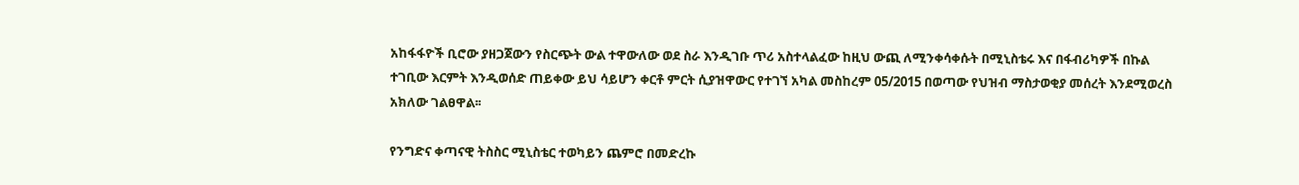አከፋፋዮች ቢሮው ያዘጋጀውን የስርጭት ውል ተዋውለው ወደ ስራ እንዲገቡ ጥሪ አስተላልፈው ከዚህ ውጪ ለሚንቀሳቀሱት በሚኒስቴሩ እና በፋብሪካዎች በኩል ተገቢው እርምት እንዲወሰድ ጠይቀው ይህ ሳይሆን ቀርቶ ምርት ሲያዝዋውር የተገኘ አካል መስከረም 05/2015 በወጣው የህዝብ ማስታወቂያ መሰረት እንደሚወረስ አክለው ገልፀዋል፡፡

የንግድና ቀጣናዊ ትስስር ሚኒስቴር ተወካይን ጨምሮ በመድረኩ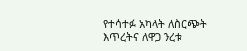የተሳተፉ አካላት ለስርጭት እጥረትና ለዋጋ ንረቱ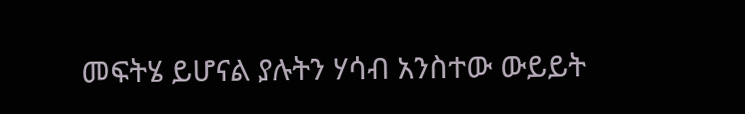መፍትሄ ይሆናል ያሉትን ሃሳብ አንስተው ውይይት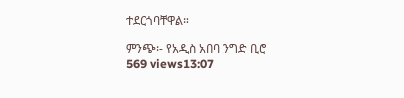ተደርጎባቸዋል።

ምንጭ፡- የአዲስ አበባ ንግድ ቢሮ
569 views13:07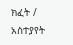ክፈት / አስተያየት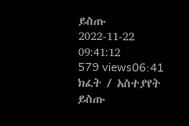ይስጡ
2022-11-22 09:41:12
579 views06:41
ክፈት / አስተያየት ይስጡ